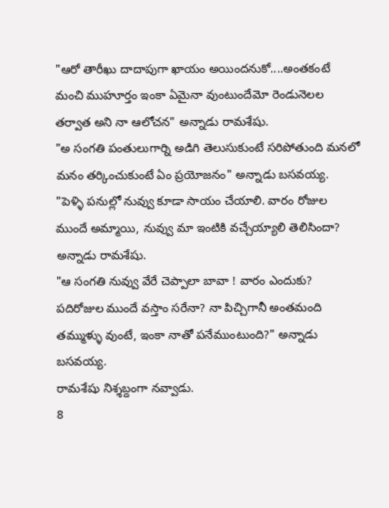"ఆరో తారీఖు దాదాపుగా ఖాయం అయిందనుకో....అంతకంటే మంచి ముహూర్తం ఇంకా ఏమైనా వుంటుందేమో రెండునెలల తర్వాత అని నా ఆలోచన" అన్నాడు రామశేషు.
"అ సంగతి పంతులుగార్ని అడిగి తెలుసుకుంటే సరిపోతుంది మనలో మనం తర్కించుకుంటే ఏం ప్రయోజనం" అన్నాడు బసవయ్య.
"పెళ్ళి పనుల్లో నువ్వు కూడా సాయం చేయాలి. వారం రోజుల ముందే అమ్మాయి, నువ్వు మా ఇంటికి వచ్చేయ్యాలి తెలిసిందా? అన్నాడు రామశేషు.
"ఆ సంగతి నువ్వు వేరే చెప్పాలా బావా ! వారం ఎందుకు? పదిరోజుల ముందే వస్తాం సరేనా? నా పిచ్చిగానీ అంతమంది తమ్ముళ్ళు వుంటే, ఇంకా నాతో పనేముంటుంది?" అన్నాడు బసవయ్య.
రామశేషు నిశ్శబ్దంగా నవ్వాడు.
8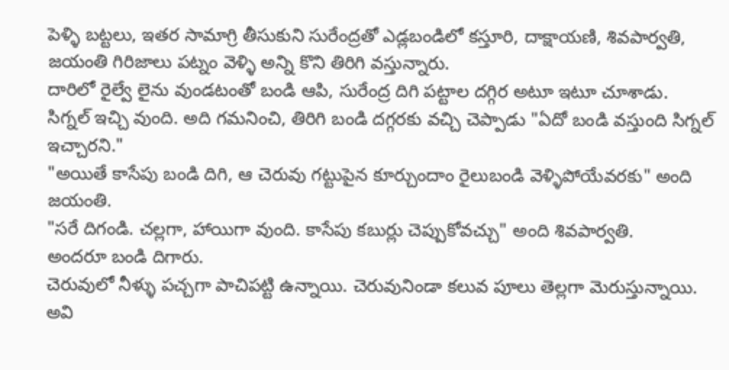పెళ్ళి బట్టలు, ఇతర సామాగ్రి తీసుకుని సురేంద్రతో ఎడ్లబండిలో కస్తూరి, దాక్షాయణి, శివపార్వతి, జయంతి గిరిజాలు పట్నం వెళ్ళి అన్ని కొని తిరిగి వస్తున్నారు.
దారిలో రైల్వే లైను వుండటంతో బండి ఆపి, సురేంద్ర దిగి పట్టాల దగ్గిర అటూ ఇటూ చూశాడు.
సిగ్నల్ ఇచ్చి వుంది. అది గమనించి, తిరిగి బండి దగ్గరకు వచ్చి చెప్పాడు "ఏదో బండి వస్తుంది సిగ్నల్ ఇచ్చారని."
"అయితే కాసేపు బండి దిగి, ఆ చెరువు గట్టుపైన కూర్చుందాం రైలుబండి వెళ్ళిపోయేవరకు" అంది జయంతి.
"సరే దిగండి. చల్లగా, హాయిగా వుంది. కాసేపు కబుర్లు చెప్పుకోవచ్చు" అంది శివపార్వతి.
అందరూ బండి దిగారు.
చెరువులో నీళ్ళు పచ్చగా పాచిపట్టి ఉన్నాయి. చెరువునిండా కలువ పూలు తెల్లగా మెరుస్తున్నాయి.
అవి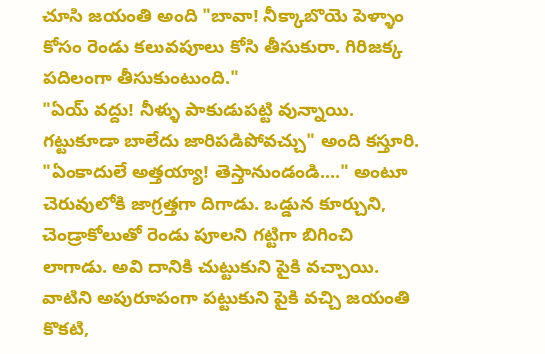చూసి జయంతి అంది "బావా! నీక్కాబొయె పెళ్ళాం కోసం రెండు కలువపూలు కోసి తీసుకురా. గిరిజక్క పదిలంగా తీసుకుంటుంది."
"ఏయ్ వద్దు! నీళ్ళు పాకుడుపట్టి వున్నాయి. గట్టుకూడా బాలేదు జారిపడిపోవచ్చు" అంది కస్తూరి.
"ఏంకాదులే అత్తయ్యా! తెస్తానుండండి...." అంటూ చెరువులోకి జాగ్రత్తగా దిగాడు. ఒడ్డున కూర్చుని, చెండ్రాకోలుతో రెండు పూలని గట్టిగా బిగించి లాగాడు. అవి దానికి చుట్టుకుని పైకి వచ్చాయి. వాటిని అపురూపంగా పట్టుకుని పైకి వచ్చి జయంతి కొకటి,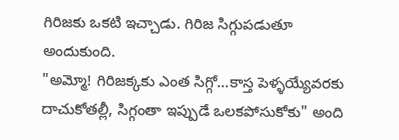గిరిజకు ఒకటి ఇచ్చాడు. గిరిజ సిగ్గుపడుతూ అందుకుంది.
"అమ్మో! గిరిజక్కకు ఎంత సిగ్గో...కాస్త పెళ్ళయ్యేవరకు దాచుకోతల్లీ, సిగ్గంతా ఇప్పుడే ఒలకపోసుకోకు" అంది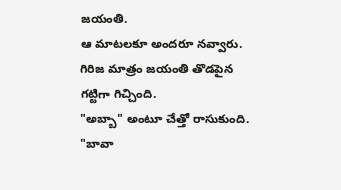జయంతి.
ఆ మాటలకూ అందరూ నవ్వారు.
గిరిజ మాత్రం జయంతి తొడపైన గట్టిగా గిచ్చింది.
"అబ్బా" అంటూ చేత్తో రాసుకుంది.
"బావా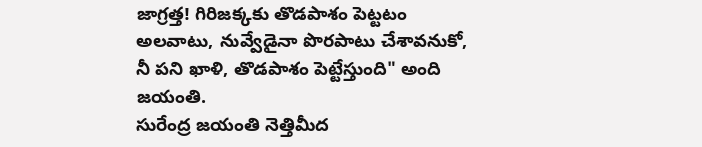జాగ్రత్త! గిరిజక్కకు తొడపాశం పెట్టటం అలవాటు, నువ్వేడైనా పొరపాటు చేశావనుకో, నీ పని ఖాళి, తొడపాశం పెట్టేస్తుంది" అంది జయంతి.
సురేంద్ర జయంతి నెత్తిమీద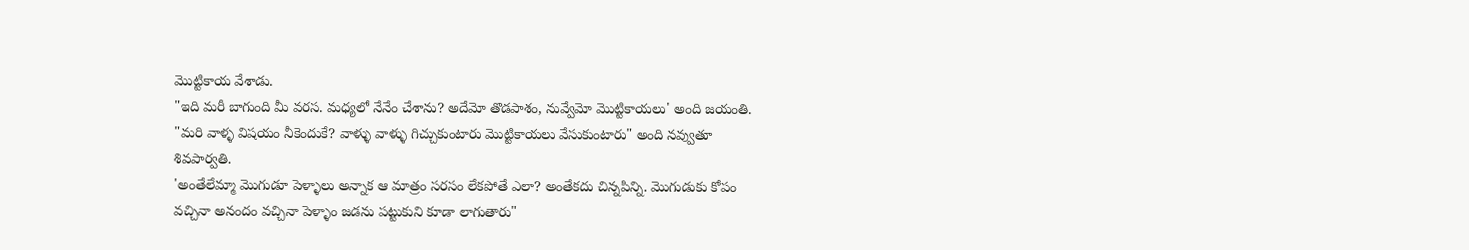మొట్టికాయ వేశాడు.
"ఇది మరీ బాగుంది మీ వరస. మధ్యలో నేనేం చేశాను? అదేమో తొడపాశం, నువ్వేమో మొట్టికాయలు' అంది జయంతి.
"మరి వాళ్ళ విషయం నీకెందుకే? వాళ్ళు వాళ్ళు గిచ్చుకుంటారు మొట్టికాయలు వేసుకుంటారు" అంది నవ్వుతూ శివపార్వతి.
'అంతేలేమ్మా మొగుడూ పెళ్ళాలు అన్నాక ఆ మాత్రం సరసం లేకపోతే ఎలా? అంతేకదు చిన్నపిన్ని. మొగుడుకు కోపం వచ్చినా అనందం వచ్చినా పెళ్ళాం జడను పట్టుకుని కూడా లాగుతారు"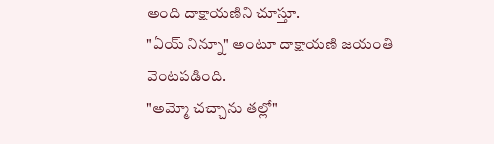అంది దాక్షాయణిని చూస్తూ.
"ఏయ్ నిన్నూ" అంటూ దాక్షాయణి జయంతి వెంటపడింది.
"అమ్మో చచ్చాను తల్లో"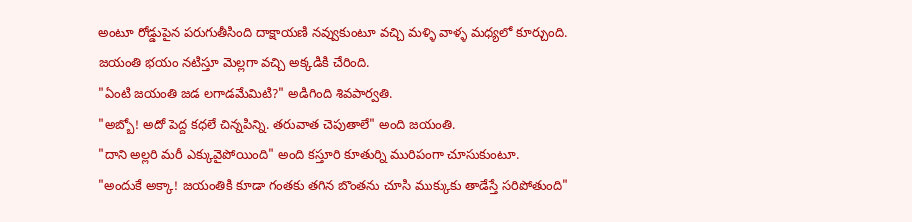అంటూ రోడ్డుపైన పరుగుతీసింది దాక్షాయణి నవ్వుకుంటూ వచ్చి మళ్ళి వాళ్ళ మధ్యలో కూర్చుంది.
జయంతి భయం నటిస్తూ మెల్లగా వచ్చి అక్కడికి చేరింది.
"ఏంటి జయంతి జడ లగాడమేమిటి?" అడిగింది శివపార్వతి.
"అబ్బో! అదో పెద్ద కధలే చిన్నపిన్ని. తరువాత చెపుతాలే" అంది జయంతి.
"దాని అల్లరి మరీ ఎక్కువైపోయింది" అంది కస్తూరి కూతుర్ని మురిపంగా చూసుకుంటూ.
"అందుకే అక్కా! జయంతికి కూడా గంతకు తగిన బొంతను చూసి ముక్కుకు తాడేస్తే సరిపోతుంది"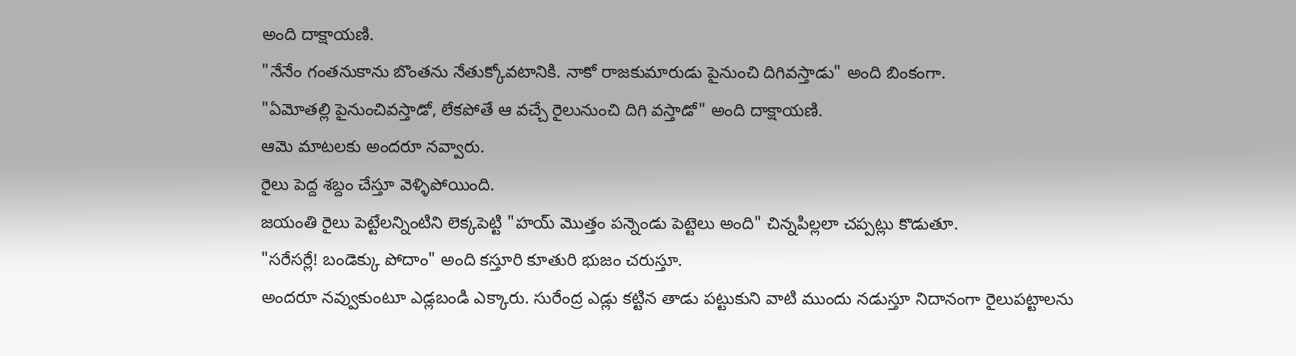అంది దాక్షాయణి.
"నేనేం గంతనుకాను బొంతను నేతుక్కోవటానికి. నాకో రాజకుమారుడు పైనుంచి దిగివస్తాడు" అంది బింకంగా.
"ఏమోతల్లి పైనుంచివస్తాడో, లేకపోతే ఆ వచ్చే రైలునుంచి దిగి వస్తాడో" అంది దాక్షాయణి.
ఆమె మాటలకు అందరూ నవ్వారు.
రైలు పెద్ద శబ్దం చేస్తూ వెళ్ళిపోయింది.
జయంతి రైలు పెట్టేలన్నింటిని లెక్కపెట్టి "హయ్ మొత్తం పన్నెండు పెట్టెలు అంది" చిన్నపిల్లలా చప్పట్లు కొడుతూ.
"సరేసర్లే! బండెక్కు పోదాం" అంది కస్తూరి కూతురి భుజం చరుస్తూ.
అందరూ నవ్వుకుంటూ ఎడ్లబండి ఎక్కారు. సురేంద్ర ఎడ్లు కట్టిన తాడు పట్టుకుని వాటి ముందు నడుస్తూ నిదానంగా రైలుపట్టాలను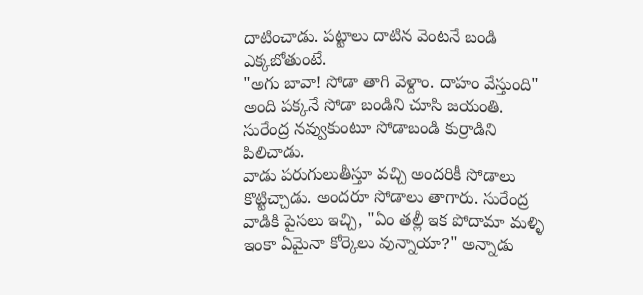దాటించాడు. పట్టాలు దాటిన వెంటనే బండి ఎక్కబోతుంటే.
"అగు బావా! సోడా తాగి వెళ్దాం. దాహం వేస్తుంది" అంది పక్కనే సోడా బండిని చూసి జయంతి.
సురేంద్ర నవ్వుకుంటూ సోడాబండి కుర్రాడిని పిలిచాడు.
వాడు పరుగులుతీస్తూ వచ్చి అందరికీ సోడాలు కొట్టిచ్చాడు. అందరూ సోడాలు తాగారు. సురేంద్ర వాడికి పైసలు ఇచ్చి, "ఏం తల్లీ ఇక పోదామా మళ్ళి ఇంకా ఏమైనా కోర్కెలు వున్నాయా?" అన్నాడు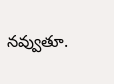నవ్వుతూ.